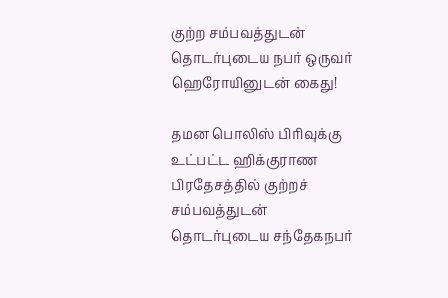குற்ற சம்பவத்துடன் தொடர்புடைய நபர் ஒருவர் ஹெரோயினுடன் கைது!

தமன பொலிஸ் பிரிவுக்கு உட்பட்ட ஹிக்குராண பிரதேசத்தில் குற்றச் சம்பவத்துடன் தொடர்புடைய சந்தேகநபர்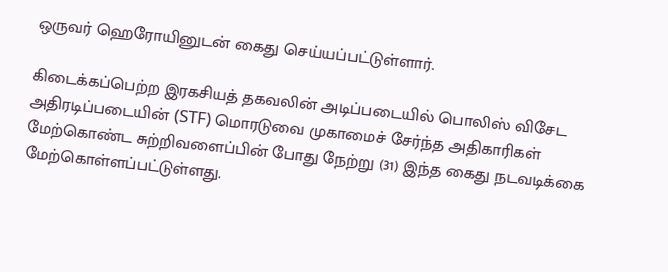ஒருவர் ஹெரோயினுடன் கைது செய்யப்பட்டுள்ளார்.

கிடைக்கப்பெற்ற இரகசியத் தகவலின் அடிப்படையில் பொலிஸ் விசேட அதிரடிப்படையின் (STF) மொரடுவை முகாமைச் சேர்ந்த அதிகாரிகள் மேற்கொண்ட சுற்றிவளைப்பின் போது நேற்று (31) இந்த கைது நடவடிக்கை மேற்கொள்ளப்பட்டுள்ளது.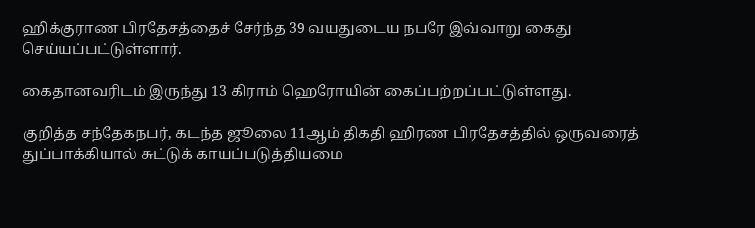ஹிக்குராண பிரதேசத்தைச் சேர்ந்த 39 வயதுடைய நபரே இவ்வாறு கைது செய்யப்பட்டுள்ளார்.

கைதானவரிடம் இருந்து 13 கிராம் ஹெரோயின் கைப்பற்றப்பட்டுள்ளது.

குறித்த சந்தேகநபர், கடந்த ஜூலை 11ஆம் திகதி ஹிரண பிரதேசத்தில் ஒருவரைத் துப்பாக்கியால் சுட்டுக் காயப்படுத்தியமை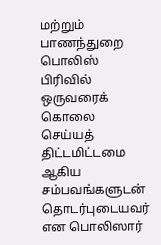மற்றும் பாணந்துறை பொலிஸ் பிரிவில் ஒருவரைக் கொலை செய்யத் திட்டமிட்டமை ஆகிய சம்பவங்களுடன் தொடர்புடையவர் என பொலிஸார்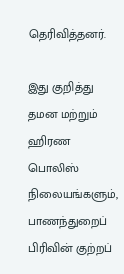தெரிவித்தனர்.

இது குறித்து தமன மற்றும் ஹிரண பொலிஸ் நிலையங்களும், பாணந்துறைப் பிரிவின் குற்றப்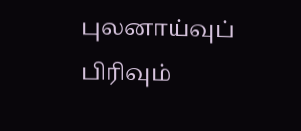புலனாய்வுப் பிரிவும்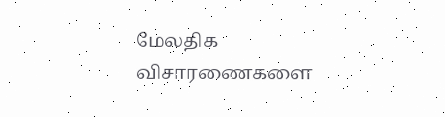மேலதிக விசாரணைகளை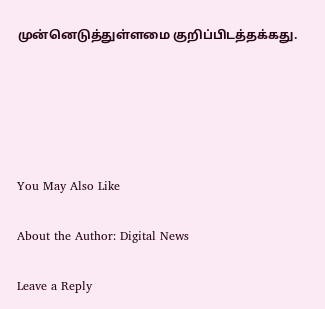முன்னெடுத்துள்ளமை குறிப்பிடத்தக்கது.





You May Also Like

About the Author: Digital News

Leave a Reply